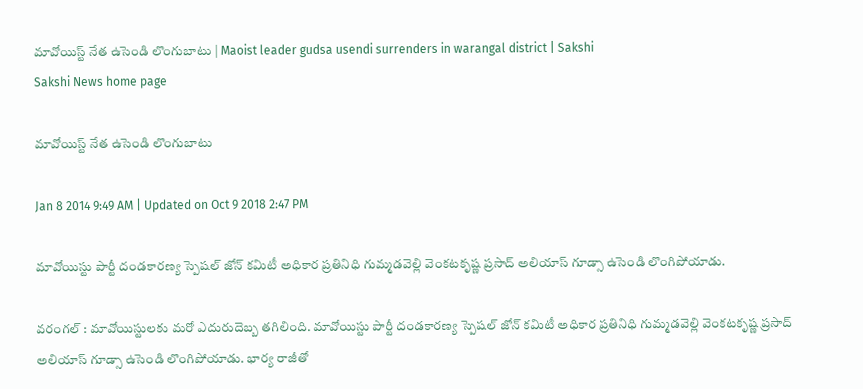మావోయిస్ట్ నేత ఉసెండి లొంగుబాటు | Maoist leader gudsa usendi surrenders in warangal district | Sakshi
Sakshi News home page

మావోయిస్ట్ నేత ఉసెండి లొంగుబాటు

Jan 8 2014 9:49 AM | Updated on Oct 9 2018 2:47 PM

మావోయిస్టు పార్టీ దండకారణ్య స్పెషల్ జోన్ కమిటీ అధికార ప్రతినిధి గుమ్మడవెల్లి వెంకటకృష్ణ ప్రసాద్ అలియాస్ గూడ్సా ఉసెండి లొంగిపోయాడు.

వరంగల్ : మావోయిస్టులకు మరో ఎదురుదెబ్బ తగిలింది. మావోయిస్టు పార్టీ దండకారణ్య స్పెషల్ జోన్ కమిటీ అధికార ప్రతినిధి గుమ్మడవెల్లి వెంకటకృష్ణ ప్రసాద్ అలియాస్ గూడ్సా ఉసెండి లొంగిపోయాడు. భార్య రాజీతో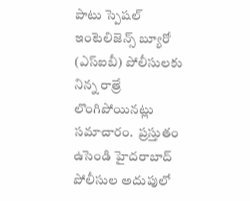పాటు స్పెషల్ ఇంటెలిజెన్స్ బ్యూరో (ఎస్ఐబీ) పోలీసులకు నిన్న రాత్రే లొంగిపోయినట్లు సమాచారం.  ప్రస్తుతం ఉసెండి హైదరాబాద్ పోలీసుల అదుపులో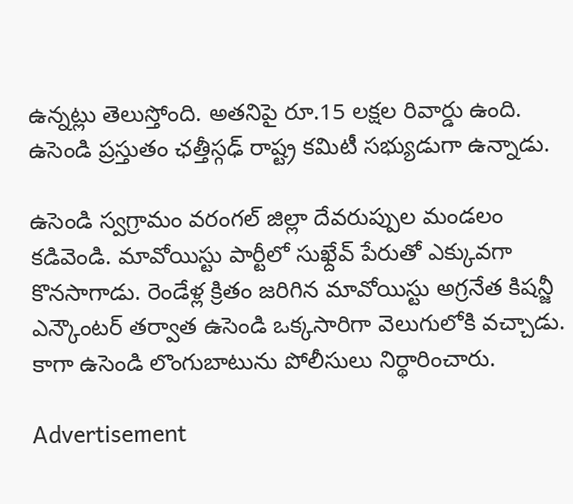ఉన్నట్లు తెలుస్తోంది. అతనిపై రూ.15 లక్షల రివార్డు ఉంది. ఉసెండి ప్రస్తుతం ఛత్తీస్గఢ్ రాష్ట్ర కమిటీ సభ్యుడుగా ఉన్నాడు.

ఉసెండి స్వగ్రామం వరంగల్ జిల్లా దేవరుప్పుల మండలం కడివెండి. మావోయిస్టు పార్టీలో సుఖ్దేవ్ పేరుతో ఎక్కువగా కొనసాగాడు. రెండేళ్ల క్రితం జరిగిన మావోయిస్టు అగ్రనేత కిషన్జీ ఎన్కౌంటర్ తర్వాత ఉసెండి ఒక్కసారిగా వెలుగులోకి వచ్చాడు. కాగా ఉసెండి లొంగుబాటును పోలీసులు నిర్థారించారు.

Advertisement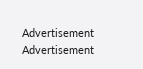Advertisement
Advertisement